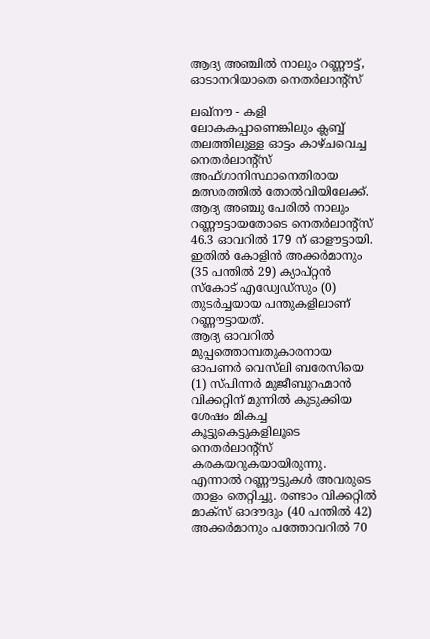ആദ്യ അഞ്ചില്‍ നാലും റണ്ണൗട്ട്, ഓടാനറിയാതെ നെതര്‍ലാന്റ്‌സ്

ലഖ്‌നൗ - കളി ലോകകപ്പാണെങ്കിലും ക്ലബ്ബ് തലത്തിലുള്ള ഓട്ടം കാഴ്ചവെച്ച നെതര്‍ലാന്റ്‌സ് അഫ്ഗാനിസ്ഥാനെതിരായ മത്സരത്തില്‍ തോല്‍വിയിലേക്ക്. ആദ്യ അഞ്ചു പേരില്‍ നാലും റണ്ണൗട്ടായതോടെ നെതര്‍ലാന്റ്‌സ് 46.3 ഓവറില്‍ 179 ന് ഓളൗട്ടായി. ഇതില്‍ കോളിന്‍ അക്കര്‍മാനും (35 പന്തില്‍ 29) ക്യാപ്റ്റന്‍ സ്‌കോട് എഡ്വേഡ്‌സും (0) തുടര്‍ച്ചയായ പന്തുകളിലാണ് റണ്ണൗട്ടായത്.
ആദ്യ ഓവറില്‍ മുപ്പത്തൊമ്പതുകാരനായ ഓപണര്‍ വെസ്‌ലി ബരേസിയെ (1) സ്പിന്നര്‍ മുജീബുറഹ്മാന്‍ വിക്കറ്റിന് മുന്നില്‍ കുടുക്കിയ ശേഷം മികച്ച കൂട്ടുകെട്ടുകളിലൂടെ നെതര്‍ലാന്റ്‌സ് കരകയറുകയായിരുന്നു. എന്നാല്‍ റണ്ണൗട്ടുകള്‍ അവരുടെ താളം തെറ്റിച്ചു. രണ്ടാം വിക്കറ്റില്‍ മാക്‌സ് ഓദൗദും (40 പന്തില്‍ 42) അക്കര്‍മാനും പത്തോവറില്‍ 70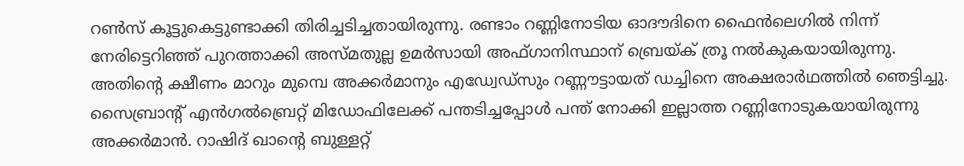റണ്‍സ് കൂട്ടുകെട്ടുണ്ടാക്കി തിരിച്ചടിച്ചതായിരുന്നു. രണ്ടാം റണ്ണിനോടിയ ഓദൗദിനെ ഫൈന്‍ലെഗില്‍ നിന്ന് നേരിട്ടെറിഞ്ഞ് പുറത്താക്കി അസ്മതുല്ല ഉമര്‍സായി അഫ്ഗാനിസ്ഥാന് ബ്രെയ്ക് ത്രൂ നല്‍കുകയായിരുന്നു. അതിന്റെ ക്ഷീണം മാറും മുമ്പെ അക്കര്‍മാനും എഡ്വേഡ്‌സും റണ്ണൗട്ടായത് ഡച്ചിനെ അക്ഷരാര്‍ഥത്തില്‍ ഞെട്ടിച്ചു. സൈബ്രാന്റ് എന്‍ഗല്‍ബ്രെറ്റ് മിഡോഫിലേക്ക് പന്തടിച്ചപ്പോള്‍ പന്ത് നോക്കി ഇല്ലാത്ത റണ്ണിനോടുകയായിരുന്നു അക്കര്‍മാന്‍. റാഷിദ് ഖാന്റെ ബുള്ളറ്റ്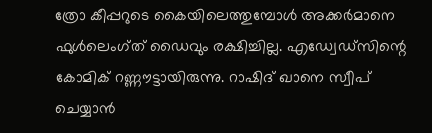ത്രോ കീപ്പറുടെ കൈയിലെത്തുമ്പോള്‍ അക്കര്‍മാനെ ഫുള്‍ലെംഗ്ത് ഡൈവും രക്ഷിച്ചില്ല. എഡ്വേഡ്‌സിന്റെ കോമിക് റണ്ണൗട്ടായിരുന്നു. റാഷിദ് ഖാനെ സ്വീപ് ചെയ്യാന്‍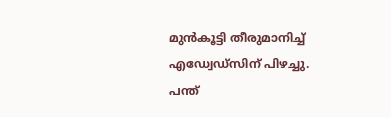മുന്‍കൂട്ടി തീരുമാനിച്ച് എഡ്വേഡ്‌സിന് പിഴച്ചു. പന്ത്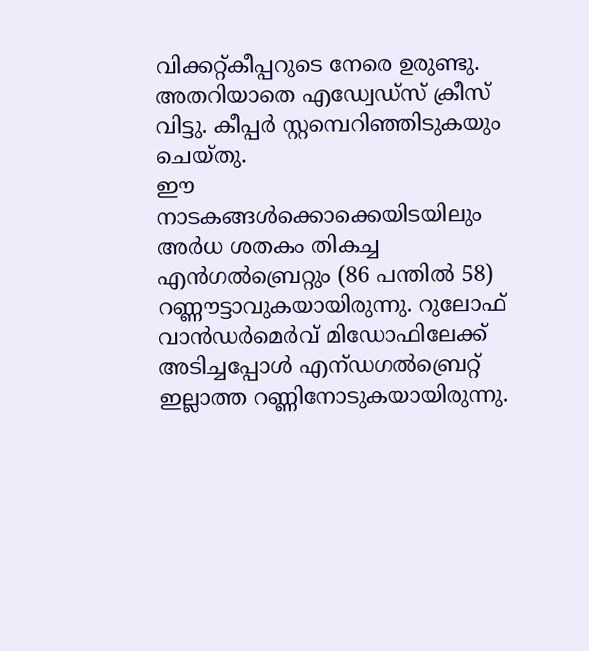വിക്കറ്റ്കീപ്പറുടെ നേരെ ഉരുണ്ടു. അതറിയാതെ എഡ്വേഡ്‌സ് ക്രീസ് വിട്ടു. കീപ്പര്‍ സ്റ്റമ്പെറിഞ്ഞിടുകയും ചെയ്തു.
ഈ നാടകങ്ങള്‍ക്കൊക്കെയിടയിലും അര്‍ധ ശതകം തികച്ച എന്‍ഗല്‍ബ്രെറ്റും (86 പന്തില്‍ 58) റണ്ണൗട്ടാവുകയായിരുന്നു. റുലോഫ് വാന്‍ഡര്‍മെര്‍വ് മിഡോഫിലേക്ക് അടിച്ചപ്പോള്‍ എന്ഡഗല്‍ബ്രെറ്റ് ഇല്ലാത്ത റണ്ണിനോടുകയായിരുന്നു.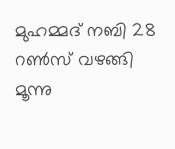മുഹമ്മദ് നബി 28 റണ്‍സ് വഴങ്ങി മൂന്നു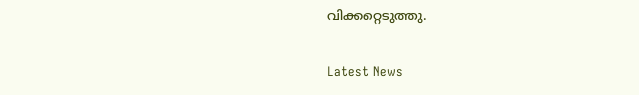വിക്കറ്റെടുത്തു.

Latest News